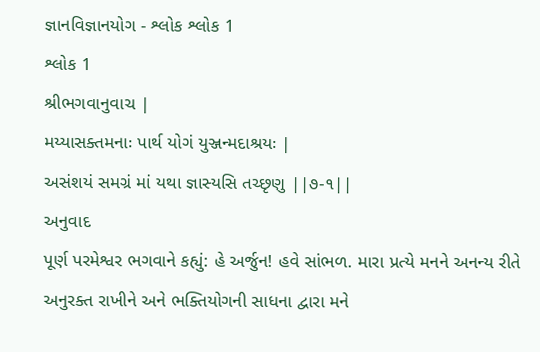જ્ઞાનવિજ્ઞાનયોગ - શ્લોક શ્લોક 1
શ્લોક 1
શ્રીભગવાનુવાચ |
મય્યાસક્તમનાઃ પાર્થ યોગં યુઞ્જન્મદાશ્રયઃ |
અસંશયં સમગ્રં માં યથા જ્ઞાસ્યસિ તચ્છૃણુ ||૭-૧||
અનુવાદ
પૂર્ણ પરમેશ્વર ભગવાને કહ્યું: હે અર્જુન! હવે સાંભળ. મારા પ્રત્યે મનને અનન્ય રીતે અનુરક્ત રાખીને અને ભક્તિયોગની સાધના દ્વારા મને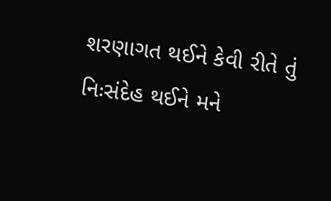શરણાગત થઈને કેવી રીતે તું નિઃસંદેહ થઈને મને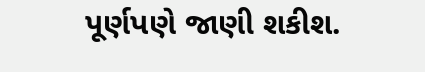પૂર્ણપણે જાણી શકીશ.